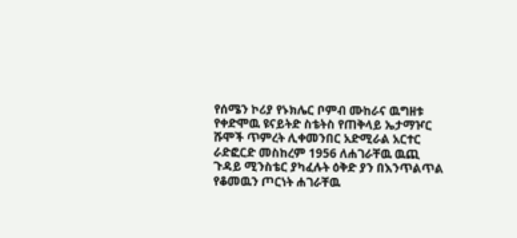የሰሜን ኮሪያ የኑክሌር ቦምብ ሙከራና ዉግዘቱ
የቀድሞዉ ዩናይትድ ስቴትስ የጠቅላይ ኤታማዦር ሹሞች ጥምረት ሊቀመንበር አድሚራል አርተር ራድፎርድ መስከረም 1956 ለሐገራቸዉ ዉጪ ጉዳይ ሚንስቴር ያካፈሉት ዕቅድ ያን በእንጥልጥል የቆመዉን ጦርነት ሐገራቸዉ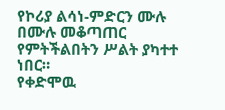የኮሪያ ልሳነ-ምድርን ሙሉ በሙሉ መቆጣጠር የምትችልበትን ሥልት ያካተተ ነበር።
የቀድሞዉ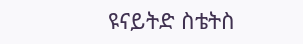ዩናይትድ ስቴትስ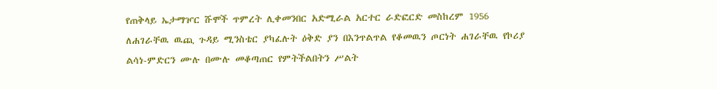የጠቅላይ ኤታማዦር ሹሞች ጥምረት ሊቀመንበር አድሚራል አርተር ራድፎርድ መስከረም 1956 ለሐገራቸዉ ዉጪ ጉዳይ ሚንስቴር ያካፈሉት ዕቅድ ያን በእንጥልጥል የቆመዉን ጦርነት ሐገራቸዉ የኮሪያ ልሳነ-ምድርን ሙሉ በሙሉ መቆጣጠር የምትችልበትን ሥልት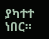ያካተተ ነበር።